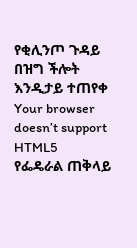የቂሊንጦ ጉዳይ በዝግ ችሎት እንዲታይ ተጠየቀ
Your browser doesn’t support HTML5
የፌዴራል ጠቅላይ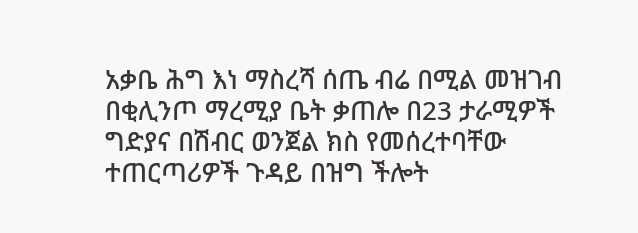አቃቤ ሕግ እነ ማስረሻ ሰጤ ብሬ በሚል መዝገብ በቂሊንጦ ማረሚያ ቤት ቃጠሎ በ23 ታራሚዎች ግድያና በሽብር ወንጀል ክስ የመሰረተባቸው ተጠርጣሪዎች ጉዳይ በዝግ ችሎት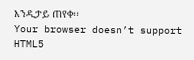እንዲታይ ጠየቀ፡፡
Your browser doesn’t support HTML5